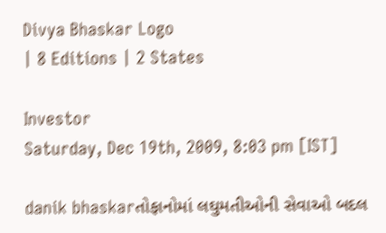Divya Bhaskar Logo
| 8 Editions | 2 States

Investor
Saturday, Dec 19th, 2009, 8:03 pm [IST]

danik bhaskarતોફાનોમાં લઘુમતીઓની સેવાઓ બદલ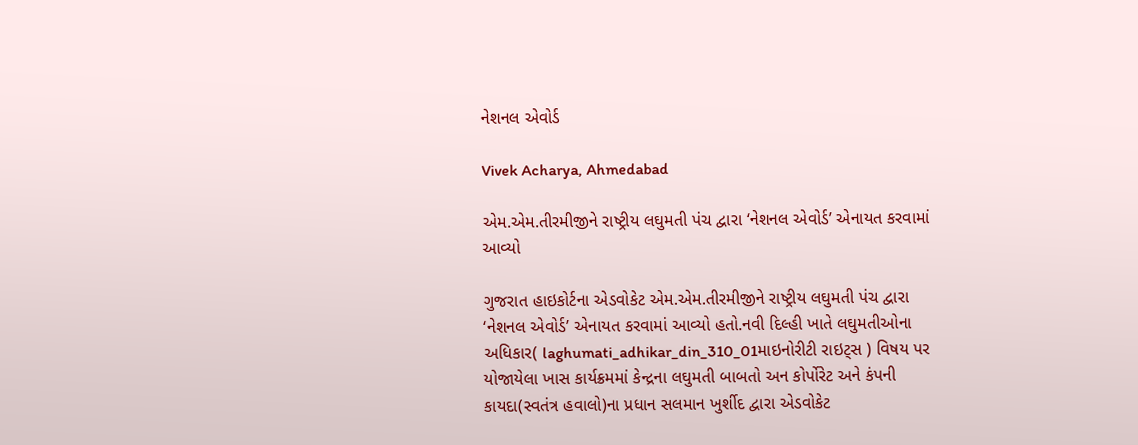નેશનલ એવોર્ડ

Vivek Acharya, Ahmedabad

એમ.એમ.તીરમીજીને રાષ્ટ્રીય લઘુમતી પંચ દ્વારા ‘નેશનલ એવોર્ડ’ એનાયત કરવામાં આવ્યો

ગુજરાત હાઇકોર્ટના એડવોકેટ એમ.એમ.તીરમીજીને રાષ્ટ્રીય લઘુમતી પંચ દ્વારા ‘નેશનલ એવોર્ડ’ એનાયત કરવામાં આવ્યો હતો.નવી દિલ્હી ખાતે લઘુમતીઓના અધિકાર( laghumati_adhikar_din_310_01માઇનોરીટી રાઇટ્સ ) વિષય પર યોજાયેલા ખાસ કાર્યક્રમમાં કેન્દ્રના લઘુમતી બાબતો અન કોર્પોરેટ અને કંપની કાયદા(સ્વતંત્ર હવાલો)ના પ્રધાન સલમાન ખુર્શીદ દ્વારા એડવોકેટ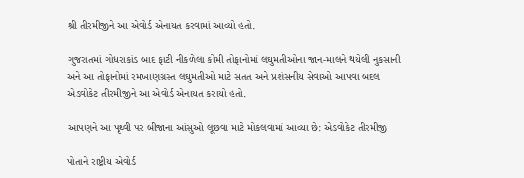શ્રી તીરમીજીને આ એવોર્ડ એનાયત કરવામાં આવ્યો હતો.

ગુજરાતમાં ગોધરાકાંડ બાદ ફાટી નીકળેલા કોમી તોફાનોમાં લઘુમતીઓના જાન-માલને થયેલી નુકસાની અને આ તોફાનોમાં રમખાણગ્રસ્ત લઘુમતીઓ માટે સતત અને પ્રશંસનીય સેવાઓ આપવા બદલ એડવોકેટ તીરમીજીને આ એવોર્ડ એનાયત કરાયો હતો.

આપણને આ પૃથ્વી પર બીજાના આંસુઓ લૂછવા માટે મોકલવામાં આવ્યા છે: એડવોકેટ તીરમીજી

પોતાને રાષ્ટ્રીય એવોર્ડ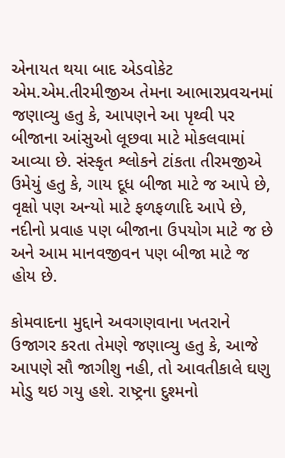એનાયત થયા બાદ એડવોકેટ એમ.એમ.તીરમીજીઅ તેમના આભારપ્રવચનમાં જણાવ્યુ હતુ કે, આપણને આ પૃથ્વી પર બીજાના આંસુઓ લૂછવા માટે મોકલવામાં આવ્યા છે. સંસ્કૃત શ્લોકને ટાંકતા તીરમજીએ ઉમેયું હતુ કે, ગાય દૂધ બીજા માટે જ આપે છે, વૃક્ષો પણ અન્યો માટે ફળફળાદિ આપે છે, નદીનો પ્રવાહ પણ બીજાના ઉપયોગ માટે જ છે અને આમ માનવજીવન પણ બીજા માટે જ હોય છે.

કોમવાદના મુદ્દાને અવગણવાના ખતરાને ઉજાગર કરતા તેમણે જણાવ્યુ હતુ કે, આજે આપણે સૌ જાગીશુ નહી, તો આવતીકાલે ઘણુ મોડુ થઇ ગયુ હશે. રાષ્ટ્રના દુશ્મનો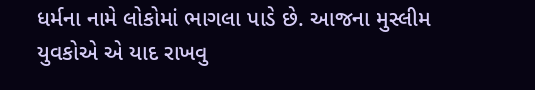ધર્મના નામે લોકોમાં ભાગલા પાડે છે. આજના મુસ્લીમ યુવકોએ એ યાદ રાખવુ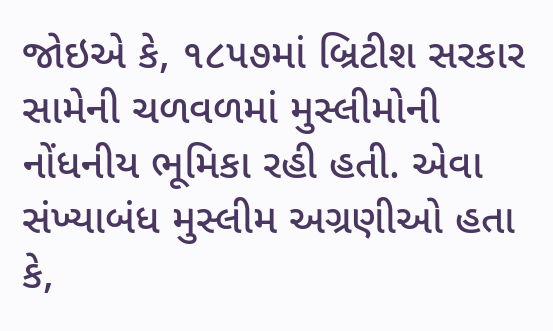જોઇએ કે, ૧૮૫૭માં બ્રિટીશ સરકાર સામેની ચળવળમાં મુસ્લીમોની નોંધનીય ભૂમિકા રહી હતી. એવા સંખ્યાબંધ મુસ્લીમ અગ્રણીઓ હતા કે,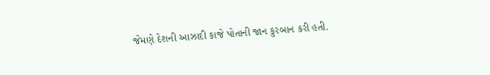જેમણે દેશની આઝાદી કાજે પોતાની જાન કુરબાન કરી હતી.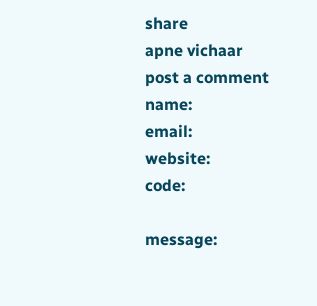share
apne vichaar
post a comment
name:
email:
website:
code:

message: